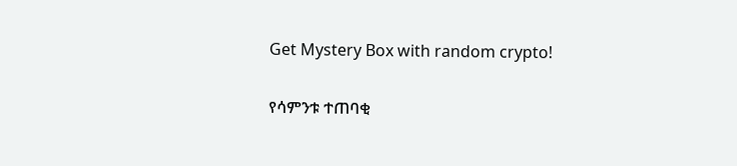Get Mystery Box with random crypto!

የሳምንቱ ተጠባቂ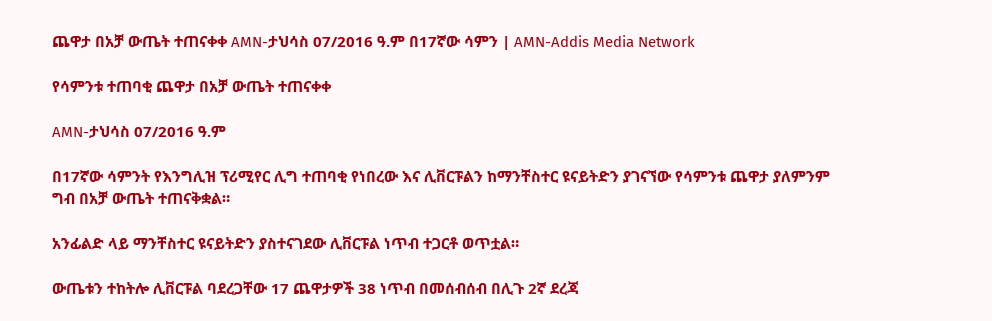ጨዋታ በአቻ ውጤት ተጠናቀቀ AMN-ታህሳስ 07/2016 ዓ.ም በ17ኛው ሳምን | AMN-Addis Media Network

የሳምንቱ ተጠባቂ ጨዋታ በአቻ ውጤት ተጠናቀቀ

AMN-ታህሳስ 07/2016 ዓ.ም

በ17ኛው ሳምንት የእንግሊዝ ፕሪሚየር ሊግ ተጠባቂ የነበረው እና ሊቨርፑልን ከማንቸስተር ዩናይትድን ያገናኘው የሳምንቱ ጨዋታ ያለምንም ግብ በአቻ ውጤት ተጠናቅቋል።

አንፊልድ ላይ ማንቸስተር ዩናይትድን ያስተናገደው ሊቨርፑል ነጥብ ተጋርቶ ወጥቷል።

ውጤቱን ተከትሎ ሊቨርፑል ባደረጋቸው 17 ጨዋታዎች 38 ነጥብ በመሰብሰብ በሊጉ 2ኛ ደረጃ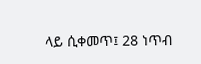ላይ ሲቀመጥ፤ 28 ነጥብ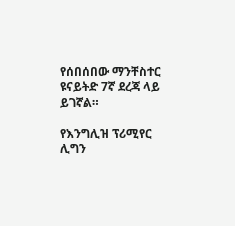የሰበሰበው ማንቸስተር ዩናይትድ 7ኛ ደረጃ ላይ ይገኛል።

የእንግሊዝ ፕሪሚየር ሊግን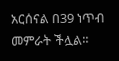አርሰናል በ39 ነጥብ መምራት ችሏል።